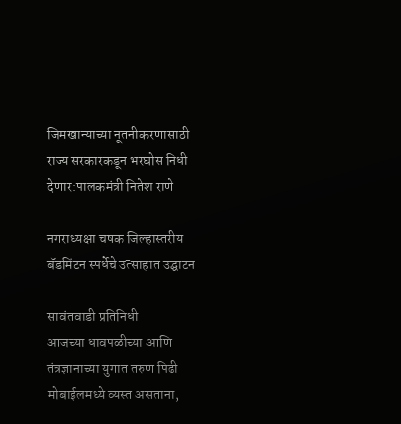जिमखान्याच्या नूतनीकरणासाठी राज्य सरकारकडून भरघोस निधी देणार:पालकमंत्री नितेश राणे

नगराध्यक्षा चषक जिल्हास्तरीय बॅडमिंटन स्पर्धेचे उत्साहात उद्घाटन

सावंतवाडी प्रतिनिधी
आजच्या धावपळीच्या आणि तंत्रज्ञानाच्या युगात तरुण पिढी मोबाईलमध्ये व्यस्त असताना,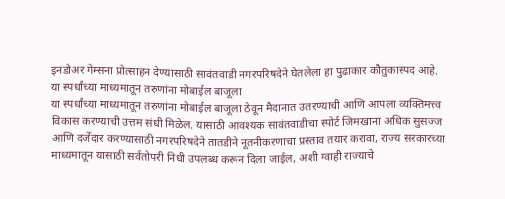इनडोअर गेम्सना प्रोत्साहन देण्यासाठी सावंतवाडी नगरपरिषदेने घेतलेला हा पुढाकार कौतुकास्पद आहे. या स्पर्धांच्या माध्यमातून तरुणांना मोबाईल बाजूला
या स्पर्धांच्या माध्यमातून तरुणांना मोबाईल बाजूला ठेवून मैदानात उतरण्याची आणि आपला व्यक्तिमत्त्व विकास करण्याची उत्तम संधी मिळेल. यासाठी आवश्यक सावंतवाडीचा स्पोर्ट जिमखाना अधिक सुसज्ज आणि दर्जेदार करण्यासाठी नगरपरिषदेने तातडीने नूतनीकरणाचा प्रस्ताव तयार करावा, राज्य सरकारच्या माध्यमातून यासाठी सर्वतोपरी निधी उपलब्ध करून दिला जाईल, अशी ग्वाही राज्याचे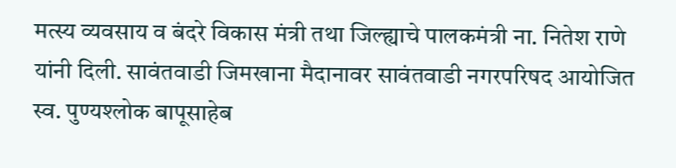मत्स्य व्यवसाय व बंदरे विकास मंत्री तथा जिल्ह्याचे पालकमंत्री ना. नितेश राणे यांनी दिली. सावंतवाडी जिमखाना मैदानावर सावंतवाडी नगरपरिषद आयोजित स्व. पुण्यश्लोक बापूसाहेब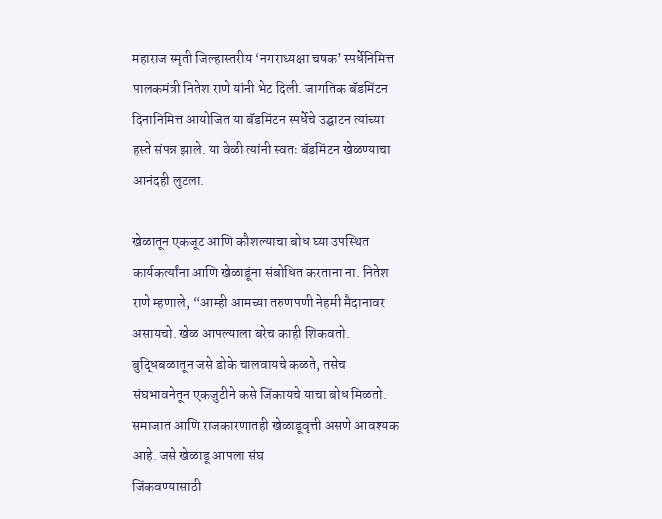महाराज स्मृती जिल्हास्तरीय ‘नगराध्यक्षा चषक’ स्पर्धेनिमित्त पालकमंत्री नितेश राणे यांनी भेट दिली. जागतिक बॅडमिंटन दिनानिमित्त आयोजित या बॅडमिंटन स्पर्धेचे उद्घाटन त्यांच्या हस्ते संपन्न झाले. या वेळी त्यांनी स्वतः बॅडमिंटन खेळण्याचा आनंदही लुटला.

खेळातून एकजूट आणि कौशल्याचा बोध घ्या उपस्थित कार्यकर्त्यांना आणि खेळाडूंना संबोधित करताना ना. नितेश राणे म्हणाले, “आम्ही आमच्या तरुणपणी नेहमी मैदानावर असायचो. खेळ आपल्याला बरेच काही शिकवतो. बुद्धिबळातून जसे डोके चालवायचे कळते, तसेच संघभावनेतून एकजुटीने कसे जिंकायचे याचा बोध मिळतो. समाजात आणि राजकारणातही खेळाडूवृत्ती असणे आवश्यक आहे. जसे खेळाडू आपला संघ
जिंकवण्यासाठी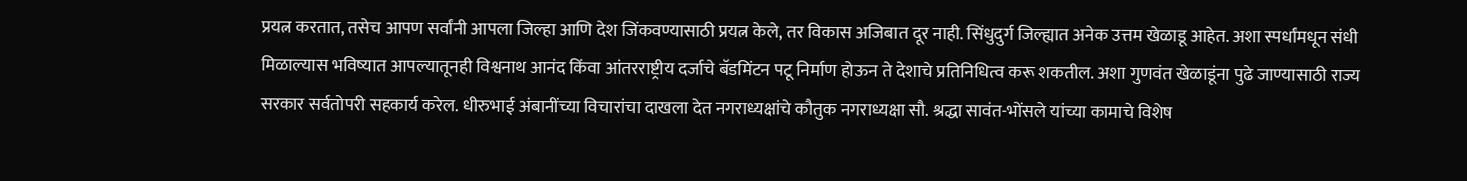प्रयत्न करतात, तसेच आपण सर्वांनी आपला जिल्हा आणि देश जिंकवण्यासाठी प्रयत्न केले, तर विकास अजिबात दूर नाही. सिंधुदुर्ग जिल्ह्यात अनेक उत्तम खेळाडू आहेत. अशा स्पर्धांमधून संधी मिळाल्यास भविष्यात आपल्यातूनही विश्वनाथ आनंद किंवा आंतरराष्ट्रीय दर्जाचे बॅडमिंटन पटू निर्माण होऊन ते देशाचे प्रतिनिधित्व करू शकतील. अशा गुणवंत खेळाडूंना पुढे जाण्यासाठी राज्य सरकार सर्वतोपरी सहकार्य करेल. धीरुभाई अंबानींच्या विचारांचा दाखला देत नगराध्यक्षांचे कौतुक नगराध्यक्षा सौ. श्रद्धा सावंत-भोंसले यांच्या कामाचे विशेष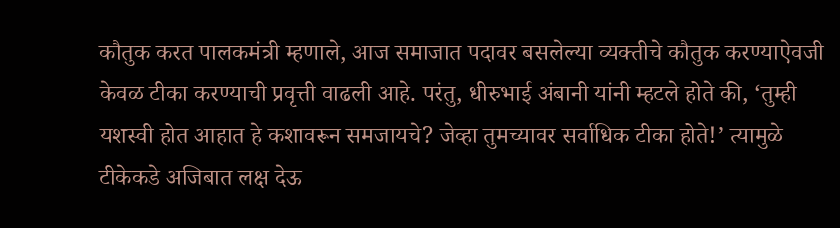कौतुक करत पालकमंत्री म्हणाले, आज समाजात पदावर बसलेल्या व्यक्तीचे कौतुक करण्याऐवजी केवळ टीका करण्याची प्रवृत्ती वाढली आहे. परंतु, धीरुभाई अंबानी यांनी म्हटले होते की, ‘तुम्ही यशस्वी होत आहात हे कशावरून समजायचे? जेव्हा तुमच्यावर सर्वाधिक टीका होते!’ त्यामुळे टीकेकडे अजिबात लक्ष देऊ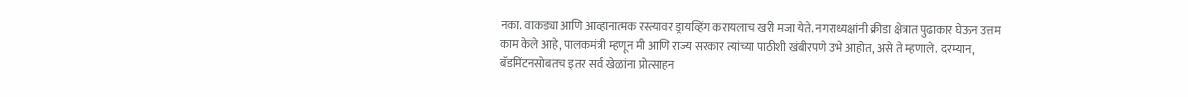नका. वाकड्या आणि आव्हानात्मक रस्त्यावर ड्रायव्हिंग करायलाच खरी मजा येते. नगराध्यक्षांनी क्रीडा क्षेत्रात पुढाकार घेऊन उत्तम काम केले आहे, पालकमंत्री म्हणून मी आणि राज्य सरकार त्यांच्या पाठीशी खंबीरपणे उभे आहोत, असे ते म्हणाले. दरम्यान, बॅडमिंटनसोबतच इतर सर्व खेळांना प्रोत्साहन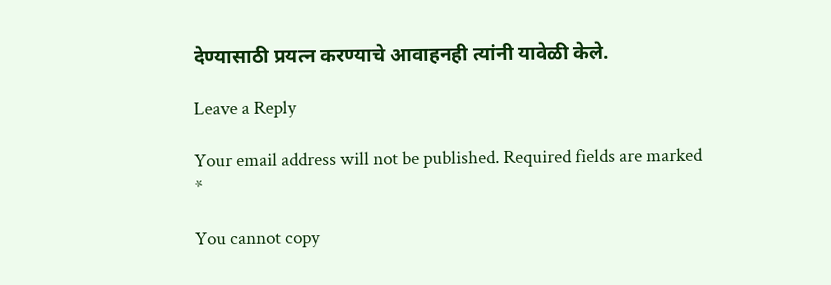देण्यासाठी प्रयत्न करण्याचे आवाहनही त्यांनी यावेळी केले.

Leave a Reply

Your email address will not be published. Required fields are marked *

You cannot copy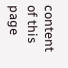content of this page